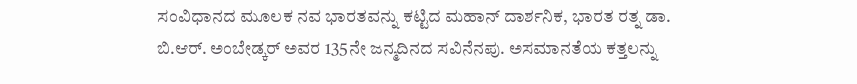ಸಂವಿಧಾನದ ಮೂಲಕ ನವ ಭಾರತವನ್ನು ಕಟ್ಟಿದ ಮಹಾನ್ ದಾರ್ಶನಿಕ, ಭಾರತ ರತ್ನ ಡಾ. ಬಿ.ಆರ್. ಅಂಬೇಡ್ಕರ್ ಅವರ 135ನೇ ಜನ್ಮದಿನದ ಸವಿನೆನಪು. ಅಸಮಾನತೆಯ ಕತ್ತಲನ್ನು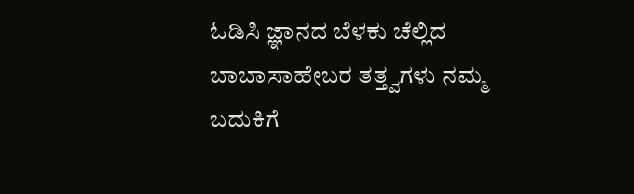ಓಡಿಸಿ ಜ್ಞಾನದ ಬೆಳಕು ಚೆಲ್ಲಿದ ಬಾಬಾಸಾಹೇಬರ ತತ್ತ್ವಗಳು ನಮ್ಮ ಬದುಕಿಗೆ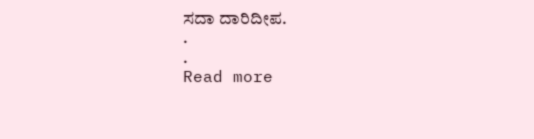ಸದಾ ದಾರಿದೀಪ.
.
.
Read more